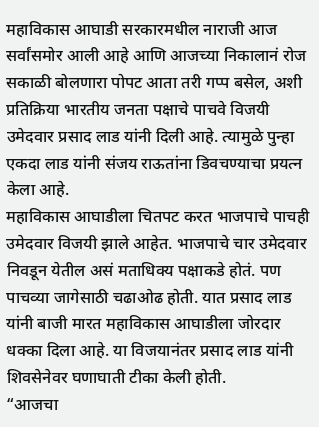महाविकास आघाडी सरकारमधील नाराजी आज सर्वांसमोर आली आहे आणि आजच्या निकालानं रोज सकाळी बोलणारा पोपट आता तरी गप्प बसेल, अशी प्रतिक्रिया भारतीय जनता पक्षाचे पाचवे विजयी उमेदवार प्रसाद लाड यांनी दिली आहे. त्यामुळे पुन्हा एकदा लाड यांनी संजय राऊतांना डिवचण्याचा प्रयत्न केला आहे.
महाविकास आघाडीला चितपट करत भाजपाचे पाचही उमेदवार विजयी झाले आहेत. भाजपाचे चार उमेदवार निवडून येतील असं मताधिक्य पक्षाकडे होतं. पण पाचव्या जागेसाठी चढाओढ होती. यात प्रसाद लाड यांनी बाजी मारत महाविकास आघाडीला जोरदार धक्का दिला आहे. या विजयानंतर प्रसाद लाड यांनी शिवसेनेवर घणाघाती टीका केली होती.
“आजचा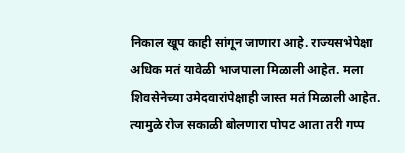निकाल खूप काही सांगून जाणारा आहे. राज्यसभेपेक्षा अधिक मतं यावेळी भाजपाला मिळाली आहेत. मला शिवसेनेच्या उमेदवारांपेक्षाही जास्त मतं मिळाली आहेत. त्यामुळे रोज सकाळी बोलणारा पोपट आता तरी गप्प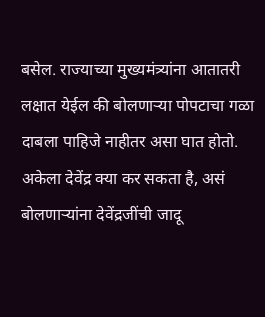बसेल. राज्याच्या मुख्यमंत्र्यांना आतातरी लक्षात येईल की बोलणाऱ्या पोपटाचा गळा दाबला पाहिजे नाहीतर असा घात होतो. अकेला देवेंद्र क्या कर सकता है, असं बोलणाऱ्यांना देवेंद्रजींची जादू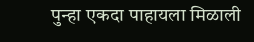पुन्हा एकदा पाहायला मिळाली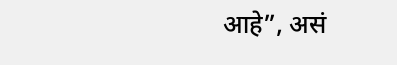आहे”, असं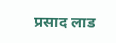प्रसाद लाड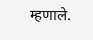म्हणाले.